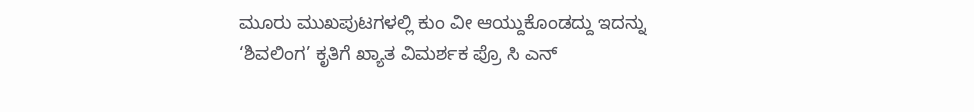ಮೂರು ಮುಖಪುಟಗಳಲ್ಲಿ ಕುಂ ವೀ ಆಯ್ದುಕೊಂಡದ್ದು ಇದನ್ನು
‘ಶಿವಲಿಂಗ’ ಕೃತಿಗೆ ಖ್ಯಾತ ವಿಮರ್ಶಕ ಪ್ರೊ ಸಿ ಎನ್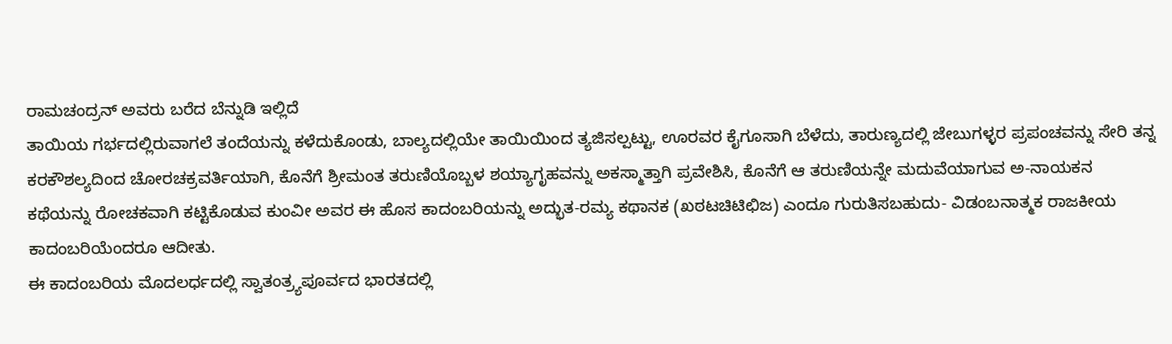ರಾಮಚಂದ್ರನ್ ಅವರು ಬರೆದ ಬೆನ್ನುಡಿ ಇಲ್ಲಿದೆ
ತಾಯಿಯ ಗರ್ಭದಲ್ಲಿರುವಾಗಲೆ ತಂದೆಯನ್ನು ಕಳೆದುಕೊಂಡು, ಬಾಲ್ಯದಲ್ಲಿಯೇ ತಾಯಿಯಿಂದ ತ್ಯಜಿಸಲ್ಪಟ್ಟು, ಊರವರ ಕೈಗೂಸಾಗಿ ಬೆಳೆದು, ತಾರುಣ್ಯದಲ್ಲಿ ಜೇಬುಗಳ್ಳರ ಪ್ರಪಂಚವನ್ನು ಸೇರಿ ತನ್ನ ಕರಕೌಶಲ್ಯದಿಂದ ಚೋರಚಕ್ರವರ್ತಿಯಾಗಿ, ಕೊನೆಗೆ ಶ್ರೀಮಂತ ತರುಣಿಯೊಬ್ಬಳ ಶಯ್ಯಾಗೃಹವನ್ನು ಅಕಸ್ಮಾತ್ತಾಗಿ ಪ್ರವೇಶಿಸಿ, ಕೊನೆಗೆ ಆ ತರುಣಿಯನ್ನೇ ಮದುವೆಯಾಗುವ ಅ-ನಾಯಕನ ಕಥೆಯನ್ನು ರೋಚಕವಾಗಿ ಕಟ್ಟಿಕೊಡುವ ಕುಂವೀ ಅವರ ಈ ಹೊಸ ಕಾದಂಬರಿಯನ್ನು ಅದ್ಭುತ-ರಮ್ಯ ಕಥಾನಕ (ಖಠಟಚಿಟಿಛಿಜ) ಎಂದೂ ಗುರುತಿಸಬಹುದು- ವಿಡಂಬನಾತ್ಮಕ ರಾಜಕೀಯ ಕಾದಂಬರಿಯೆಂದರೂ ಆದೀತು.
ಈ ಕಾದಂಬರಿಯ ಮೊದಲರ್ಧದಲ್ಲಿ ಸ್ವಾತಂತ್ರ್ಯಪೂರ್ವದ ಭಾರತದಲ್ಲಿ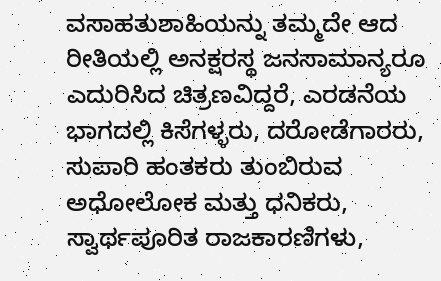ವಸಾಹತುಶಾಹಿಯನ್ನು ತಮ್ಮದೇ ಆದ ರೀತಿಯಲ್ಲಿ ಅನಕ್ಷರಸ್ಥ ಜನಸಾಮಾನ್ಯರೂ ಎದುರಿಸಿದ ಚಿತ್ರಣವಿದ್ದರೆ, ಎರಡನೆಯ ಭಾಗದಲ್ಲಿ ಕಿಸೆಗಳ್ಳರು, ದರೋಡೆಗಾರರು, ಸುಪಾರಿ ಹಂತಕರು ತುಂಬಿರುವ ಅಧೋಲೋಕ ಮತ್ತು ಧನಿಕರು, ಸ್ವಾರ್ಥಪೂರಿತ ರಾಜಕಾರಣಿಗಳು,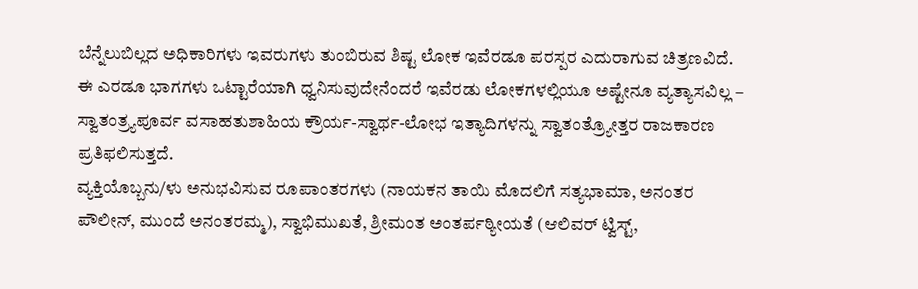ಬೆನ್ನೆಲುಬಿಲ್ಲದ ಅಧಿಕಾರಿಗಳು ಇವರುಗಳು ತುಂಬಿರುವ ಶಿಷ್ಟ ಲೋಕ ಇವೆರಡೂ ಪರಸ್ಪರ ಎದುರಾಗುವ ಚಿತ್ರಣವಿದೆ.
ಈ ಎರಡೂ ಭಾಗಗಳು ಒಟ್ಟಾರೆಯಾಗಿ ಧ್ವನಿಸುವುದೇನೆಂದರೆ ಇವೆರಡು ಲೋಕಗಳಲ್ಲಿಯೂ ಅಷ್ಟೇನೂ ವ್ಯತ್ಯಾಸವಿಲ್ಲ – ಸ್ವಾತಂತ್ರ್ಯಪೂರ್ವ ವಸಾಹತುಶಾಹಿಯ ಕ್ರೌರ್ಯ-ಸ್ವಾರ್ಥ-ಲೋಭ ಇತ್ಯಾದಿಗಳನ್ನು ಸ್ವಾತಂತ್ರ್ಯೋತ್ತರ ರಾಜಕಾರಣ ಪ್ರತಿಫಲಿಸುತ್ತದೆ.
ವ್ಯಕ್ತಿಯೊಬ್ಬನು/ಳು ಅನುಭವಿಸುವ ರೂಪಾಂತರಗಳು (ನಾಯಕನ ತಾಯಿ ಮೊದಲಿಗೆ ಸತ್ಯಭಾಮಾ, ಅನಂತರ ಪೌಲೀನ್, ಮುಂದೆ ಅನಂತರಮ್ಮ), ಸ್ವಾಭಿಮುಖತೆ, ಶ್ರೀಮಂತ ಅಂತರ್ಪಠ್ಯೀಯತೆ (ಆಲಿವರ್ ಟ್ವಿಸ್ಟ್,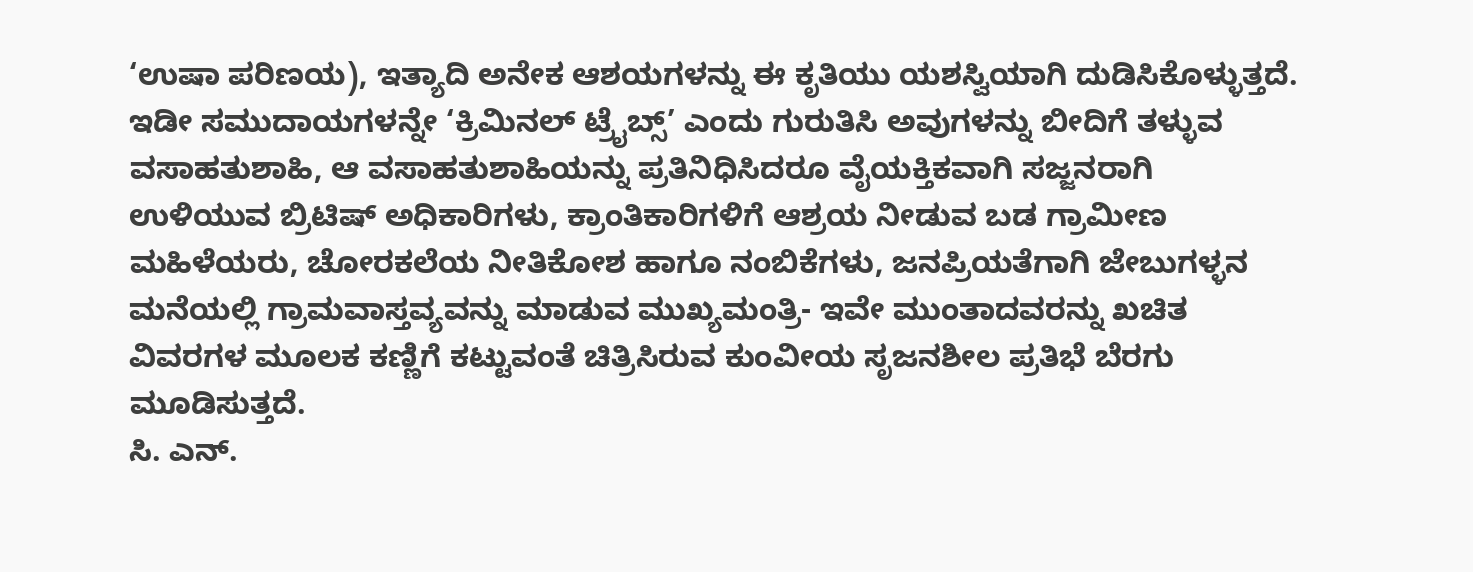‘ಉಷಾ ಪರಿಣಯ), ಇತ್ಯಾದಿ ಅನೇಕ ಆಶಯಗಳನ್ನು ಈ ಕೃತಿಯು ಯಶಸ್ವಿಯಾಗಿ ದುಡಿಸಿಕೊಳ್ಳುತ್ತದೆ.
ಇಡೀ ಸಮುದಾಯಗಳನ್ನೇ ‘ಕ್ರಿಮಿನಲ್ ಟ್ರೈಬ್ಸ್’ ಎಂದು ಗುರುತಿಸಿ ಅವುಗಳನ್ನು ಬೀದಿಗೆ ತಳ್ಳುವ ವಸಾಹತುಶಾಹಿ, ಆ ವಸಾಹತುಶಾಹಿಯನ್ನು ಪ್ರತಿನಿಧಿಸಿದರೂ ವೈಯಕ್ತಿಕವಾಗಿ ಸಜ್ಜನರಾಗಿ ಉಳಿಯುವ ಬ್ರಿಟಿಷ್ ಅಧಿಕಾರಿಗಳು, ಕ್ರಾಂತಿಕಾರಿಗಳಿಗೆ ಆಶ್ರಯ ನೀಡುವ ಬಡ ಗ್ರಾಮೀಣ ಮಹಿಳೆಯರು, ಚೋರಕಲೆಯ ನೀತಿಕೋಶ ಹಾಗೂ ನಂಬಿಕೆಗಳು, ಜನಪ್ರಿಯತೆಗಾಗಿ ಜೇಬುಗಳ್ಳನ ಮನೆಯಲ್ಲಿ ಗ್ರಾಮವಾಸ್ತವ್ಯವನ್ನು ಮಾಡುವ ಮುಖ್ಯಮಂತ್ರಿ- ಇವೇ ಮುಂತಾದವರನ್ನು ಖಚಿತ ವಿವರಗಳ ಮೂಲಕ ಕಣ್ಣಿಗೆ ಕಟ್ಟುವಂತೆ ಚಿತ್ರಿಸಿರುವ ಕುಂವೀಯ ಸೃಜನಶೀಲ ಪ್ರತಿಭೆ ಬೆರಗು ಮೂಡಿಸುತ್ತದೆ.
ಸಿ. ಎನ್.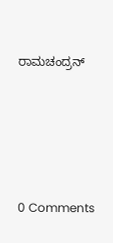ರಾಮಚಂದ್ರನ್





0 Comments